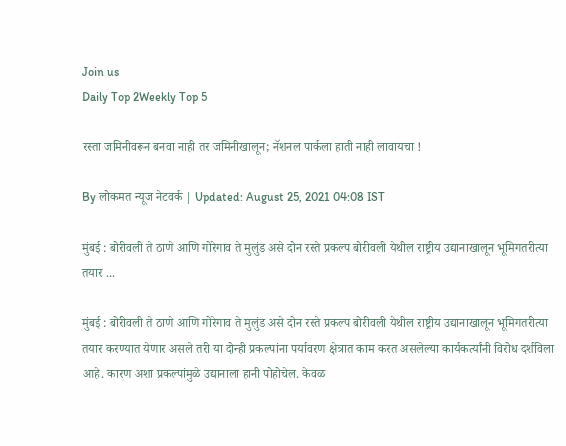Join us
Daily Top 2Weekly Top 5

रस्ता जमिनीवरून बनवा नाही तर जमिनीखालून; नॅशनल पार्कला हाती नाही लावायचा !

By लोकमत न्यूज नेटवर्क | Updated: August 25, 2021 04:08 IST

मुंबई : बोरीवली ते ठाणे आणि गोरेगाव ते मुलुंड असे दोन रस्ते प्रकल्प बोरीवली येथील राष्ट्रीय उद्यानाखालून भूमिगतरीत्या तयार ...

मुंबई : बोरीवली ते ठाणे आणि गोरेगाव ते मुलुंड असे दोन रस्ते प्रकल्प बोरीवली येथील राष्ट्रीय उद्यानाखालून भूमिगतरीत्या तयार करण्यात येणार असले तरी या दोन्ही प्रकल्पांना पर्यावरण क्षेत्रात काम करत असलेल्या कार्यकर्त्यांनी विरोध दर्शविला आहे. कारण अशा प्रकल्पांमुळे उद्यानाला हानी पोहोचेल. केवळ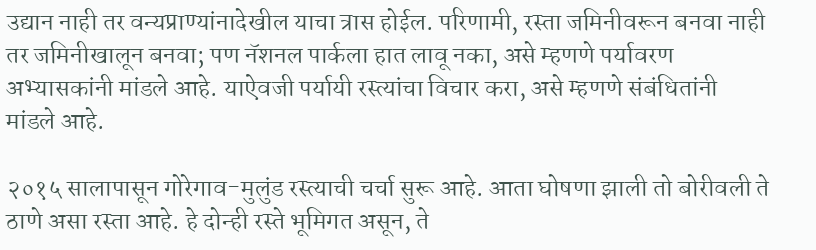उद्यान नाही तर वन्यप्राण्यांनादेखील याचा त्रास होईल. परिणामी, रस्ता जमिनीवरून बनवा नाही तर जमिनीखालून बनवा; पण नॅशनल पार्कला हात लावू नका, असे म्हणणे पर्यावरण अभ्यासकांनी मांडले आहे. याऐवजी पर्यायी रस्त्यांचा विचार करा, असे म्हणणे संबंधितांनी मांडले आहे.

२०१५ सालापासून गोरेगाव-मुलुंड रस्त्याची चर्चा सुरू आहे. आता घोषणा झाली तो बोरीवली ते ठाणे असा रस्ता आहे. हे दोन्ही रस्ते भूमिगत असून, ते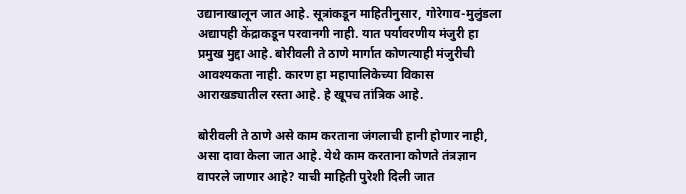उद्यानाखालून जात आहे. सूत्रांकडून माहितीनुसार, गोरेगाव-मुलुंडला अद्यापही केंद्राकडून परवानगी नाही. यात पर्यावरणीय मंजुरी हा प्रमुख मुद्दा आहे. बोरीवली ते ठाणे मार्गात कोणत्याही मंजुरीची आवश्यकता नाही. कारण हा महापालिकेच्या विकास आराखड्यातील रस्ता आहे. हे खूपच तांत्रिक आहे.

बोरीवली ते ठाणे असे काम करताना जंगलाची हानी होणार नाही, असा दावा केला जात आहे. येथे काम करताना कोणते तंत्रज्ञान वापरले जाणार आहे? याची माहिती पुरेशी दिली जात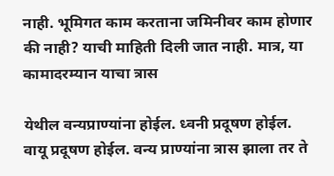नाही. भूमिगत काम करताना जमिनीवर काम होणार की नाही? याची माहिती दिली जात नाही. मात्र, या कामादरम्यान याचा त्रास

येथील वन्यप्राण्यांना होईल. ध्वनी प्रदूषण होईल. वायू प्रदूषण होईल. वन्य प्राण्यांना त्रास झाला तर ते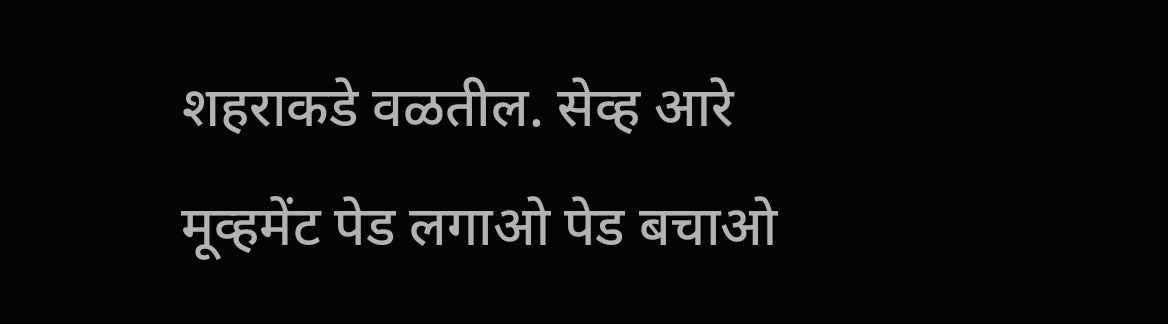शहराकडे वळतील. सेव्ह आरे मूव्हमेंट पेड लगाओ पेड बचाओ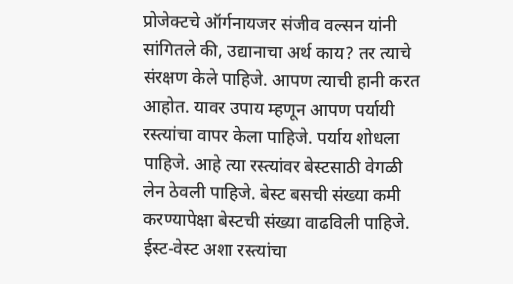प्रोजेक्टचे ऑर्गनायजर संजीव वल्सन यांनी सांगितले की, उद्यानाचा अर्थ काय? तर त्याचे संरक्षण केले पाहिजे. आपण त्याची हानी करत आहोत. यावर उपाय म्हणून आपण पर्यायी रस्त्यांचा वापर केला पाहिजे. पर्याय शोधला पाहिजे. आहे त्या रस्त्यांवर बेस्टसाठी वेगळी लेन ठेवली पाहिजे. बेस्ट बसची संख्या कमी करण्यापेक्षा बेस्टची संख्या वाढविली पाहिजे. ईस्ट-वेस्ट अशा रस्त्यांचा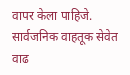वापर केला पाहिजे. सार्वजनिक वाहतूक सेवेत वाढ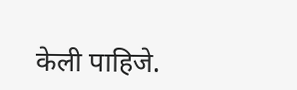केली पाहिजे.